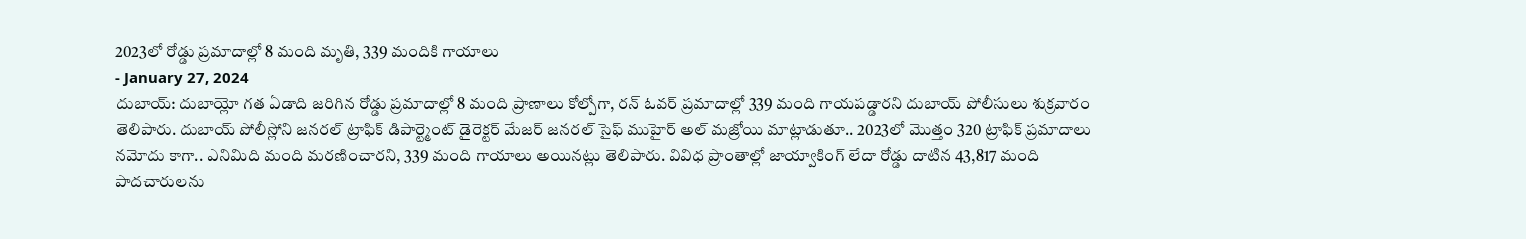2023లో రోడ్డు ప్రమాదాల్లో 8 మంది మృతి, 339 మందికి గాయాలు
- January 27, 2024
దుబాయ్: దుబాయ్లో గత ఏడాది జరిగిన రోడ్డు ప్రమాదాల్లో 8 మంది ప్రాణాలు కోల్పోగా, రన్ ఓవర్ ప్రమాదాల్లో 339 మంది గాయపడ్డారని దుబాయ్ పోలీసులు శుక్రవారం తెలిపారు. దుబాయ్ పోలీస్లోని జనరల్ ట్రాఫిక్ డిపార్ట్మెంట్ డైరెక్టర్ మేజర్ జనరల్ సైఫ్ ముహైర్ అల్ మజ్రోయి మాట్లాడుతూ.. 2023లో మొత్తం 320 ట్రాఫిక్ ప్రమాదాలు నమోదు కాగా.. ఎనిమిది మంది మరణించారని, 339 మంది గాయాలు అయినట్లు తెలిపారు. వివిధ ప్రాంతాల్లో జాయ్వాకింగ్ లేదా రోడ్డు దాటిన 43,817 మంది పాదచారులను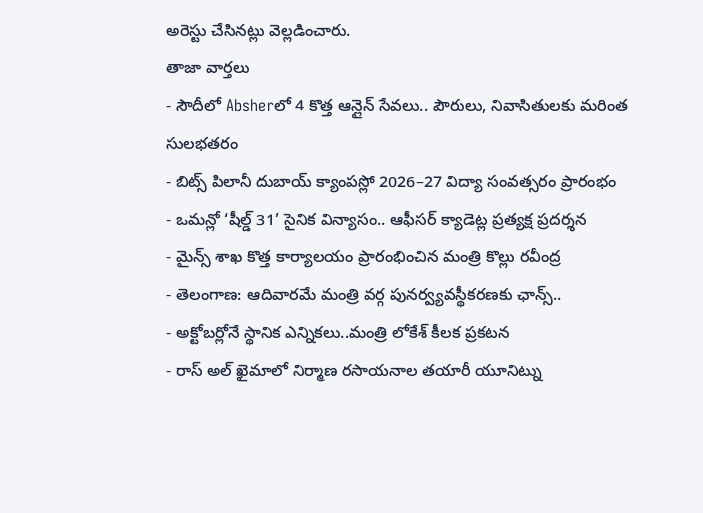అరెస్టు చేసినట్లు వెల్లడించారు.
తాజా వార్తలు
- సౌదీలో Absherలో 4 కొత్త ఆన్లైన్ సేవలు.. పౌరులు, నివాసితులకు మరింత సులభతరం
- బిట్స్ పిలానీ దుబాయ్ క్యాంపస్లో 2026–27 విద్యా సంవత్సరం ప్రారంభం
- ఒమన్లో ‘షీల్డ్ 31’ సైనిక విన్యాసం.. ఆఫీసర్ క్యాడెట్ల ప్రత్యక్ష ప్రదర్శన
- మైన్స్ శాఖ కొత్త కార్యాలయం ప్రారంభించిన మంత్రి కొల్లు రవీంద్ర
- తెలంగాణ: ఆదివారమే మంత్రి వర్గ పునర్వ్యవస్థీకరణకు ఛాన్స్..
- అక్టోబర్లోనే స్థానిక ఎన్నికలు..మంత్రి లోకేశ్ కీలక ప్రకటన
- రాస్ అల్ ఖైమాలో నిర్మాణ రసాయనాల తయారీ యూనిట్ను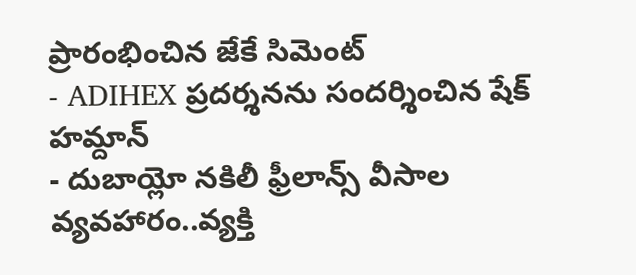ప్రారంభించిన జేకే సిమెంట్
- ADIHEX ప్రదర్శనను సందర్శించిన షేక్ హమ్దాన్
- దుబాయ్లో నకిలీ ఫ్రీలాన్స్ వీసాల వ్యవహారం..వ్యక్తి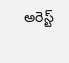అరెస్ట్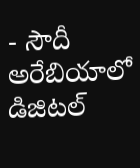- సౌదీ అరేబియాలో డిజిటల్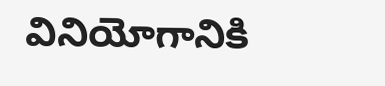వినియోగానికి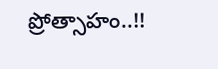ప్రోత్సాహం..!!